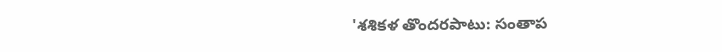'శశికళ తొందరపాటు: సంతాప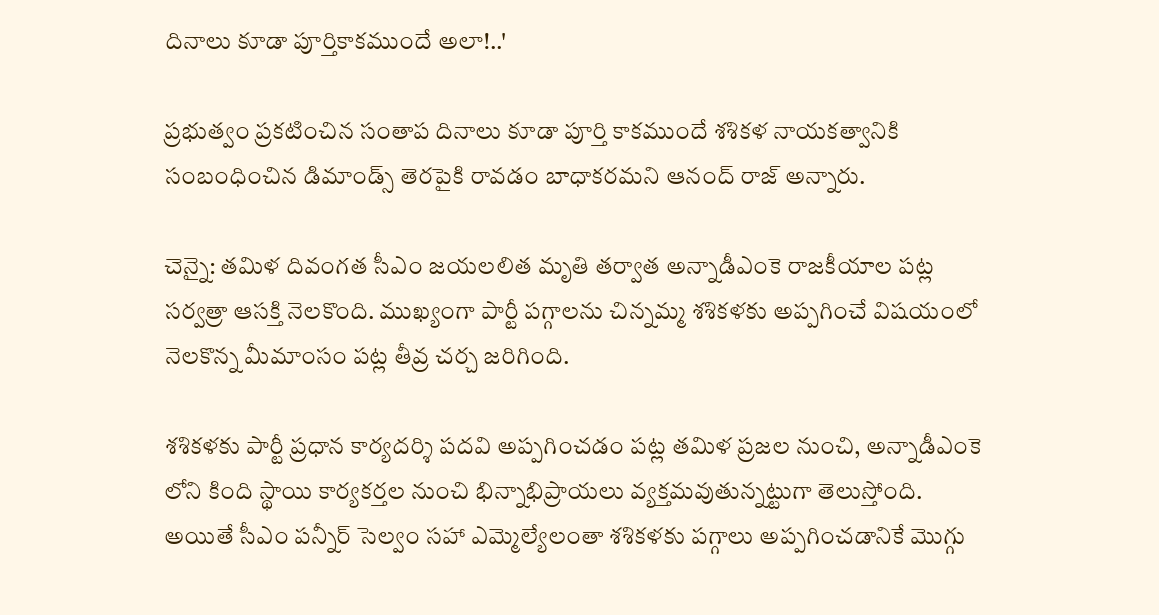దినాలు కూడా పూర్తికాకముందే అలా!..'

ప్రభుత్వం ప్రకటించిన సంతాప దినాలు కూడా పూర్తి కాకముందే శశికళ నాయకత్వానికి సంబంధించిన డిమాండ్స్ తెరపైకి రావడం బాధాకరమని ఆనంద్ రాజ్ అన్నారు.

చెన్నై: తమిళ దివంగత సీఎం జయలలిత మృతి తర్వాత అన్నాడీఎంకె రాజకీయాల పట్ల సర్వత్రా ఆసక్తి నెలకొంది. ముఖ్యంగా పార్టీ పగ్గాలను చిన్నమ్మ శశికళకు అప్పగించే విషయంలో నెలకొన్న మీమాంసం పట్ల తీవ్ర చర్చ జరిగింది.

శశికళకు పార్టీ ప్రధాన కార్యదర్శి పదవి అప్పగించడం పట్ల తమిళ ప్రజల నుంచి, అన్నాడీఎంకె లోని కింది స్థాయి కార్యకర్తల నుంచి భిన్నాభిప్రాయలు వ్యక్తమవుతున్నట్టుగా తెలుస్తోంది. అయితే సీఎం పన్నీర్ సెల్వం సహా ఎమ్మెల్యేలంతా శశికళకు పగ్గాలు అప్పగించడానికే మొగ్గు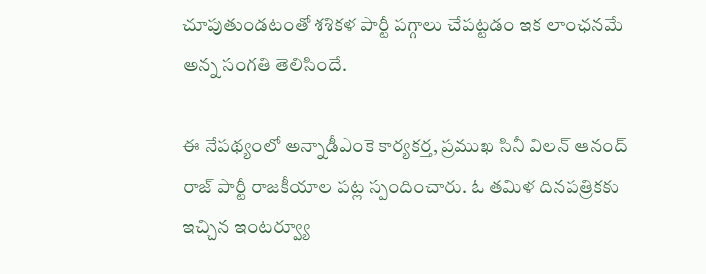చూపుతుండటంతో శశికళ పార్టీ పగ్గాలు చేపట్టడం ఇక లాంఛనమే అన్న సంగతి తెలిసిందే.

ఈ నేపథ్యంలో అన్నాడీఎంకె కార్యకర్త, ప్రముఖ సినీ విలన్ ఆనంద్ రాజ్ పార్టీ రాజకీయాల పట్ల స్పందించారు. ఓ తమిళ దినపత్రికకు ఇచ్చిన ఇంటర్వ్యూ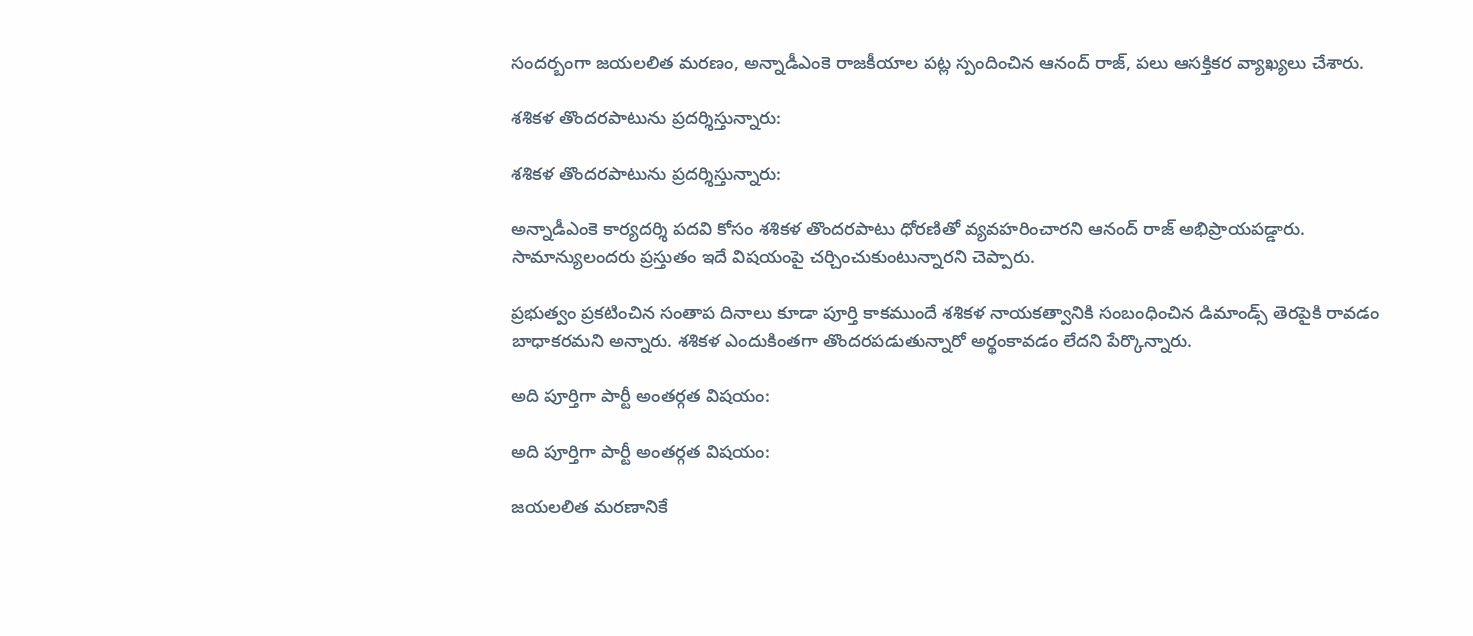సందర్బంగా జయలలిత మరణం, అన్నాడీఎంకె రాజకీయాల పట్ల స్పందించిన ఆనంద్ రాజ్, పలు ఆసక్తికర వ్యాఖ్యలు చేశారు.

శశికళ తొందరపాటును ప్రదర్శిస్తున్నారు:

శశికళ తొందరపాటును ప్రదర్శిస్తున్నారు:

అన్నాడీఎంకె కార్యదర్శి పదవి కోసం శశికళ తొందరపాటు ధోరణితో వ్యవహరించారని ఆనంద్ రాజ్ అభిప్రాయపడ్డారు. సామాన్యులందరు ప్రస్తుతం ఇదే విషయంపై చర్చించుకుంటున్నారని చెప్పారు.

ప్రభుత్వం ప్రకటించిన సంతాప దినాలు కూడా పూర్తి కాకముందే శశికళ నాయకత్వానికి సంబంధించిన డిమాండ్స్ తెరపైకి రావడం బాధాకరమని అన్నారు. శశికళ ఎందుకింతగా తొందరపడుతున్నారో అర్థంకావడం లేదని పేర్కొన్నారు.

అది పూర్తిగా పార్టీ అంతర్గత విషయం:

అది పూర్తిగా పార్టీ అంతర్గత విషయం:

జయలలిత మరణానికే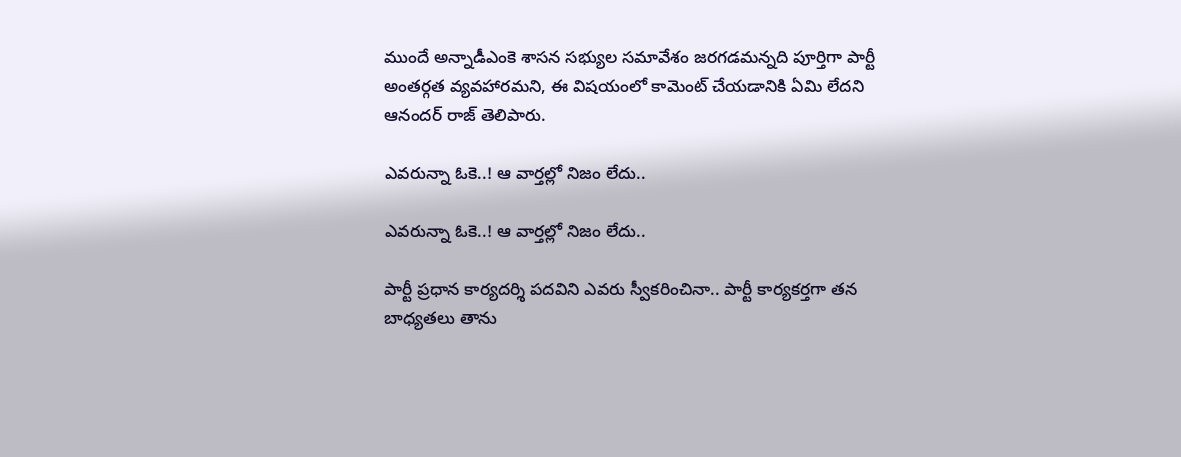ముందే అన్నాడీఎంకె శాసన సభ్యుల సమావేశం జరగడమన్నది పూర్తిగా పార్టీ అంతర్గత వ్యవహారమని, ఈ విషయంలో కామెంట్ చేయడానికి ఏమి లేదని ఆనందర్ రాజ్ తెలిపారు.

ఎవరున్నా ఓకె..! ఆ వార్తల్లో నిజం లేదు..

ఎవరున్నా ఓకె..! ఆ వార్తల్లో నిజం లేదు..

పార్టీ ప్రధాన కార్యదర్శి పదవిని ఎవరు స్వీకరించినా.. పార్టీ కార్యకర్తగా తన బాధ్యతలు తాను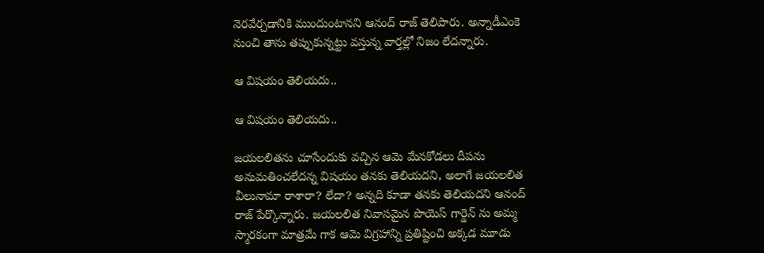నెరవేర్చడానికి ముందుంటానని ఆనంద్ రాజ్ తెలిపారు. అన్నాడీఎంకె నుంచి తాను తప్పుకున్నట్టు వస్తున్న వార్తల్లో నిజం లేదన్నారు.

ఆ విషయం తెలియదు..

ఆ విషయం తెలియదు..

జయలలితను చూసేందుకు వచ్చిన ఆమె మేనకోడలు దీపను అనుమతించలేదన్న విషయం తనకు తెలియదని, అలాగే జయలలిత వీలునామా రాశారా? లేదా? అన్నది కూడా తనకు తెలియదని ఆనంద్ రాజ్ పేర్కొన్నారు. జయలలిత నివాసమైన పొయెస్ గార్డెన్ ను అమ్మ స్మారకంగా మాత్రమే గాక ఆమె విగ్రహాన్ని ప్రతిష్టించి అక్కడ మూడు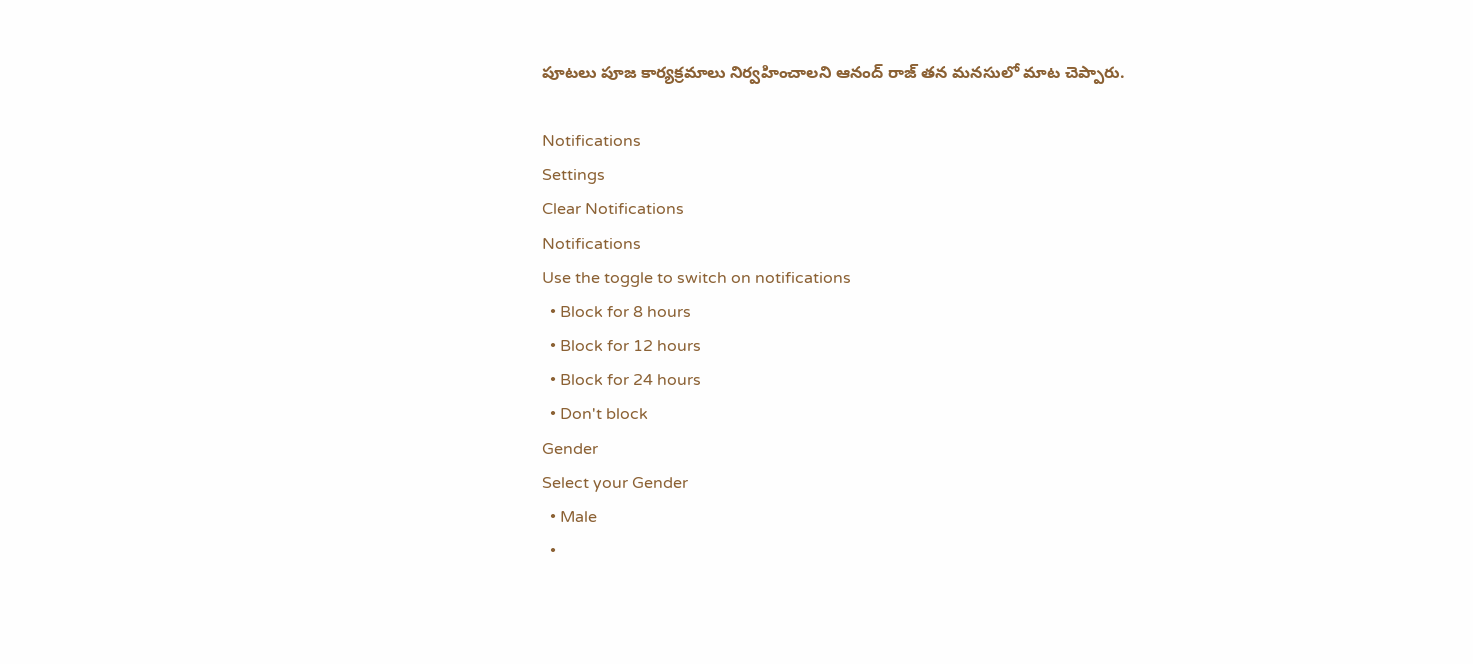పూటలు పూజ కార్యక్రమాలు నిర్వహించాలని ఆనంద్ రాజ్ తన మనసులో మాట చెప్పారు.

Notifications
Settings
Clear Notifications
Notifications
Use the toggle to switch on notifications
  • Block for 8 hours
  • Block for 12 hours
  • Block for 24 hours
  • Don't block
Gender
Select your Gender
  • Male
  •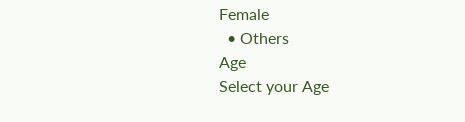Female
  • Others
Age
Select your Age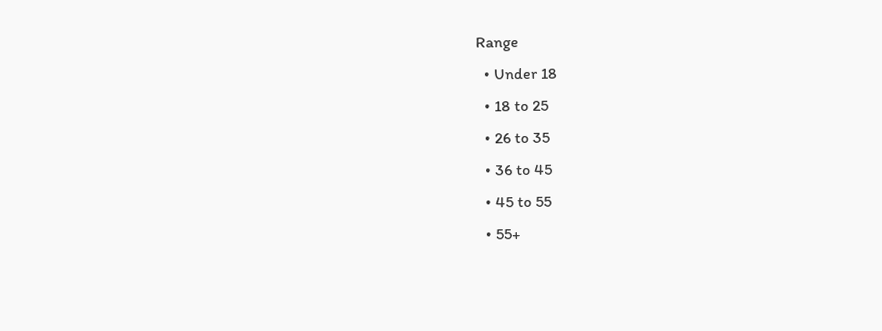Range
  • Under 18
  • 18 to 25
  • 26 to 35
  • 36 to 45
  • 45 to 55
  • 55+